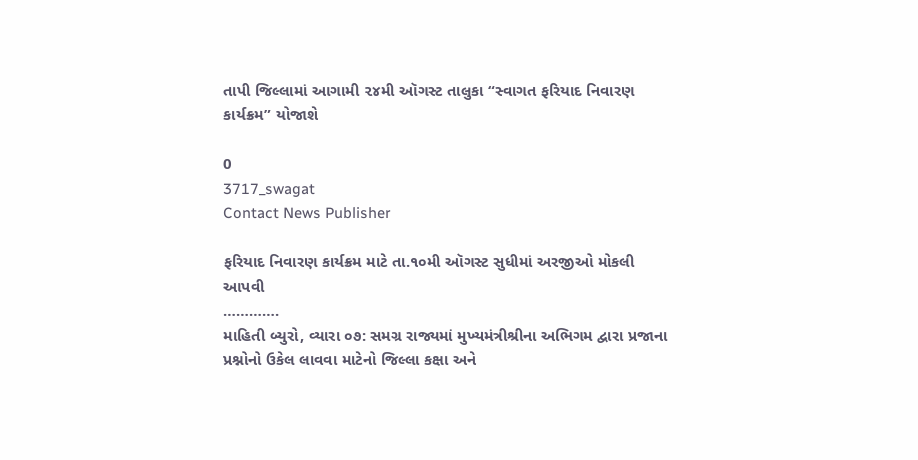તાપી જિલ્લામાં આગામી ૨૪મી ઑગસ્ટ તાલુકા “સ્વાગત ફરિયાદ નિવારણ કાર્યક્રમ” યોજાશે

0
3717_swagat
Contact News Publisher

ફરિયાદ નિવારણ કાર્યક્રમ માટે તા.૧૦મી ઑગસ્ટ સુધીમાં અરજીઓ મોકલી આપવી
………….
માહિતી બ્યુરો, વ્યારા ૦૭: સમગ્ર રાજ્યમાં મુખ્યમંત્રીશ્રીના અભિગમ દ્વારા પ્રજાના પ્રશ્નોનો ઉકેલ લાવવા માટેનો જિલ્લા કક્ષા અને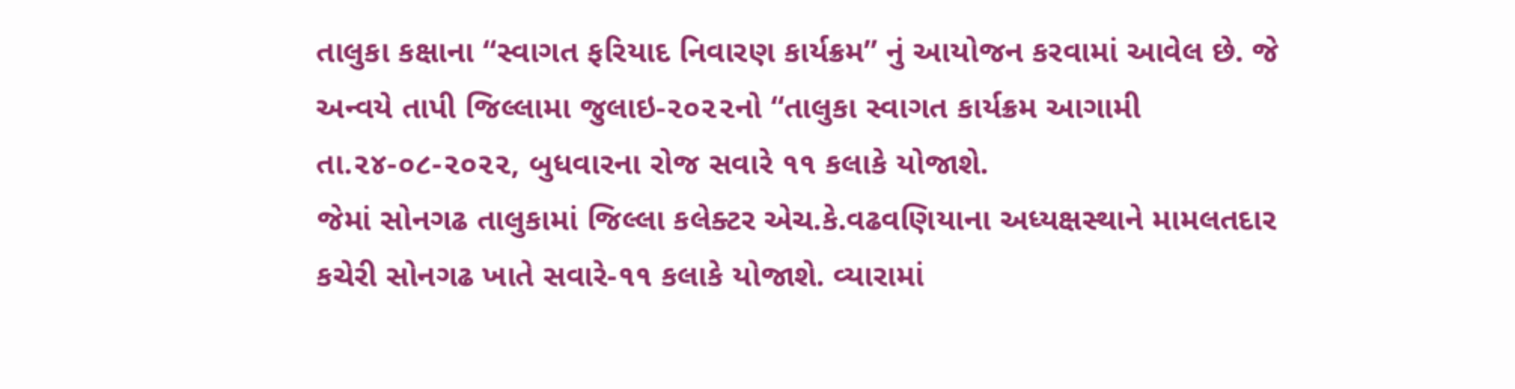તાલુકા કક્ષાના “સ્વાગત ફરિયાદ નિવારણ કાર્યક્રમ” નું આયોજન કરવામાં આવેલ છે. જે અન્વયે તાપી જિલ્લામા જુલાઇ-૨૦૨૨નો “તાલુકા સ્વાગત કાર્યક્રમ આગામી તા.૨૪-૦૮-૨૦૨૨, બુધવારના રોજ સવારે ૧૧ કલાકે યોજાશે.
જેમાં સોનગઢ તાલુકામાં જિલ્લા કલેક્ટર એચ.કે.વઢવણિયાના અધ્યક્ષસ્થાને મામલતદાર કચેરી સોનગઢ ખાતે સવારે-૧૧ કલાકે યોજાશે. વ્યારામાં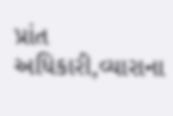પ્રાંત અધિકારી,વ્યારાના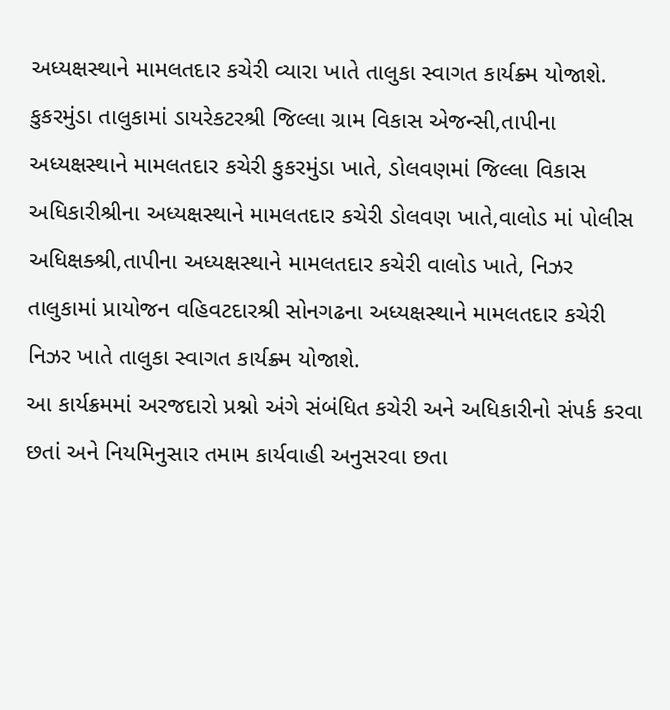અધ્યક્ષસ્થાને મામલતદાર કચેરી વ્યારા ખાતે તાલુકા સ્વાગત કાર્યક્ર્મ યોજાશે. કુકરમુંડા તાલુકામાં ડાયરેકટરશ્રી જિલ્લા ગ્રામ વિકાસ એજન્સી,તાપીના અધ્યક્ષસ્થાને મામલતદાર કચેરી કુકરમુંડા ખાતે, ડોલવણમાં જિલ્લા વિકાસ અધિકારીશ્રીના અધ્યક્ષસ્થાને મામલતદાર કચેરી ડોલવણ ખાતે,વાલોડ માં પોલીસ અધિક્ષક્શ્રી,તાપીના અધ્યક્ષસ્થાને મામલતદાર કચેરી વાલોડ ખાતે, નિઝર તાલુકામાં પ્રાયોજન વહિવટદારશ્રી સોનગઢના અધ્યક્ષસ્થાને મામલતદાર કચેરી નિઝર ખાતે તાલુકા સ્વાગત કાર્યક્ર્મ યોજાશે.
આ કાર્યક્રમમાં અરજદારો પ્રશ્નો અંગે સંબંધિત કચેરી અને અધિકારીનો સંપર્ક કરવા છતાં અને નિયમિનુસાર તમામ કાર્યવાહી અનુસરવા છતા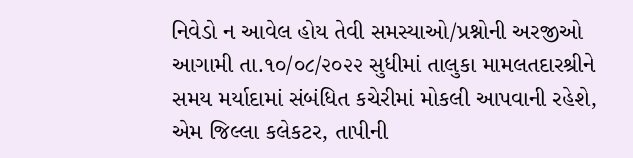નિવેડો ન આવેલ હોય તેવી સમસ્યાઓ/પ્રશ્નોની અરજીઓ આગામી તા.૧૦/૦૮/૨૦૨૨ સુધીમાં તાલુકા મામલતદારશ્રીને સમય મર્યાદામાં સંબંધિત કચેરીમાં મોકલી આપવાની રહેશે, એમ જિલ્લા કલેકટર, તાપીની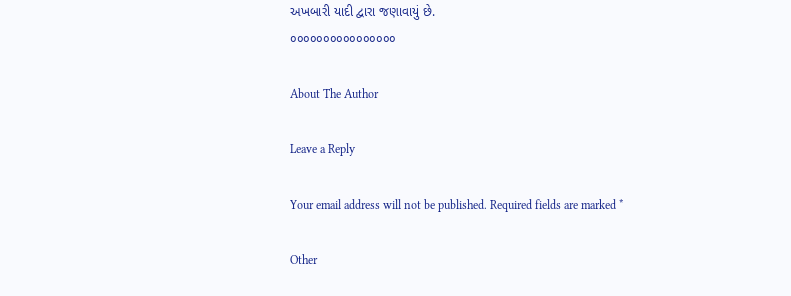અખબારી યાદી દ્વારા જણાવાયું છે.
૦૦૦૦૦૦૦૦૦૦૦૦૦૦૦૦

About The Author

Leave a Reply

Your email address will not be published. Required fields are marked *

Other